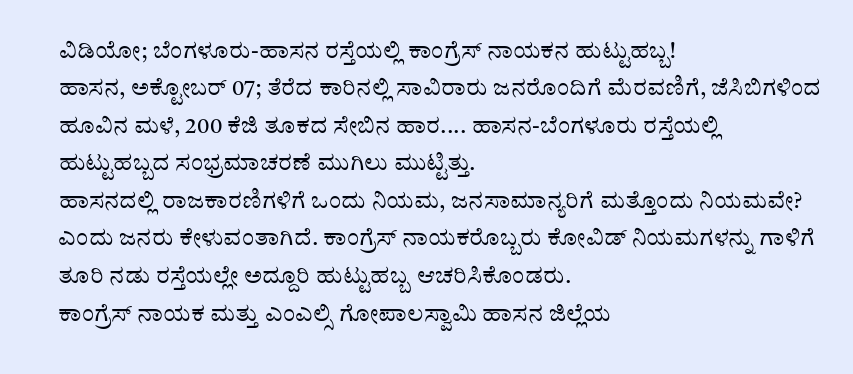ವಿಡಿಯೋ; ಬೆಂಗಳೂರು-ಹಾಸನ ರಸ್ತೆಯಲ್ಲಿ ಕಾಂಗ್ರೆಸ್ ನಾಯಕನ ಹುಟ್ಟುಹಬ್ಬ!
ಹಾಸನ, ಅಕ್ಟೋಬರ್ 07; ತೆರೆದ ಕಾರಿನಲ್ಲಿ ಸಾವಿರಾರು ಜನರೊಂದಿಗೆ ಮೆರವಣಿಗೆ, ಜೆಸಿಬಿಗಳಿಂದ ಹೂವಿನ ಮಳೆ, 200 ಕೆಜಿ ತೂಕದ ಸೇಬಿನ ಹಾರ.... ಹಾಸನ-ಬೆಂಗಳೂರು ರಸ್ತೆಯಲ್ಲಿ ಹುಟ್ಟುಹಬ್ಬದ ಸಂಭ್ರಮಾಚರಣೆ ಮುಗಿಲು ಮುಟ್ಟಿತ್ತು.
ಹಾಸನದಲ್ಲಿ ರಾಜಕಾರಣಿಗಳಿಗೆ ಒಂದು ನಿಯಮ, ಜನಸಾಮಾನ್ಯರಿಗೆ ಮತ್ತೊಂದು ನಿಯಮವೇ? ಎಂದು ಜನರು ಕೇಳುವಂತಾಗಿದೆ. ಕಾಂಗ್ರೆಸ್ ನಾಯಕರೊಬ್ಬರು ಕೋವಿಡ್ ನಿಯಮಗಳನ್ನು ಗಾಳಿಗೆ ತೂರಿ ನಡು ರಸ್ತೆಯಲ್ಲೇ ಅದ್ದೂರಿ ಹುಟ್ಟುಹಬ್ಬ ಆಚರಿಸಿಕೊಂಡರು.
ಕಾಂಗ್ರೆಸ್ ನಾಯಕ ಮತ್ತು ಎಂಎಲ್ಸಿ ಗೋಪಾಲಸ್ವಾಮಿ ಹಾಸನ ಜಿಲ್ಲೆಯ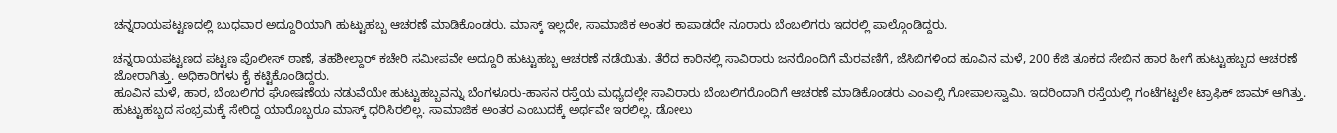ಚನ್ನರಾಯಪಟ್ಟಣದಲ್ಲಿ ಬುಧವಾರ ಅದ್ದೂರಿಯಾಗಿ ಹುಟ್ಟುಹಬ್ಬ ಆಚರಣೆ ಮಾಡಿಕೊಂಡರು. ಮಾಸ್ಕ್ ಇಲ್ಲದೇ, ಸಾಮಾಜಿಕ ಅಂತರ ಕಾಪಾಡದೇ ನೂರಾರು ಬೆಂಬಲಿಗರು ಇದರಲ್ಲಿ ಪಾಲ್ಗೊಂಡಿದ್ದರು.

ಚನ್ನರಾಯಪಟ್ಟಣದ ಪಟ್ಟಣ ಪೊಲೀಸ್ ಠಾಣೆ, ತಹಶೀಲ್ದಾರ್ ಕಚೇರಿ ಸಮೀಪವೇ ಅದ್ದೂರಿ ಹುಟ್ಟುಹಬ್ಬ ಆಚರಣೆ ನಡೆಯಿತು. ತೆರೆದ ಕಾರಿನಲ್ಲಿ ಸಾವಿರಾರು ಜನರೊಂದಿಗೆ ಮೆರವಣಿಗೆ, ಜೆಸಿಬಿಗಳಿಂದ ಹೂವಿನ ಮಳೆ, 200 ಕೆಜಿ ತೂಕದ ಸೇಬಿನ ಹಾರ ಹೀಗೆ ಹುಟ್ಟುಹಬ್ಬದ ಆಚರಣೆ ಜೋರಾಗಿತ್ತು. ಅಧಿಕಾರಿಗಳು ಕೈ ಕಟ್ಟಿಕೊಂಡಿದ್ದರು.
ಹೂವಿನ ಮಳೆ, ಹಾರ, ಬೆಂಬಲಿಗರ ಘೋಷಣೆಯ ನಡುವೆಯೇ ಹುಟ್ಟುಹಬ್ಬವನ್ನು ಬೆಂಗಳೂರು-ಹಾಸನ ರಸ್ತೆಯ ಮಧ್ಯದಲ್ಲೇ ಸಾವಿರಾರು ಬೆಂಬಲಿಗರೊಂದಿಗೆ ಆಚರಣೆ ಮಾಡಿಕೊಂಡರು ಎಂಎಲ್ಸಿ ಗೋಪಾಲಸ್ವಾಮಿ. ಇದರಿಂದಾಗಿ ರಸ್ತೆಯಲ್ಲಿ ಗಂಟೆಗಟ್ಟಲೇ ಟ್ರಾಫಿಕ್ ಜಾಮ್ ಆಗಿತ್ತು.
ಹುಟ್ಟುಹಬ್ಬದ ಸಂಭ್ರಮಕ್ಕೆ ಸೇರಿದ್ದ ಯಾರೊಬ್ಬರೂ ಮಾಸ್ಕ್ ಧರಿಸಿರಲಿಲ್ಲ. ಸಾಮಾಜಿಕ ಅಂತರ ಎಂಬುದಕ್ಕೆ ಅರ್ಥವೇ ಇರಲಿಲ್ಲ. ಡೋಲು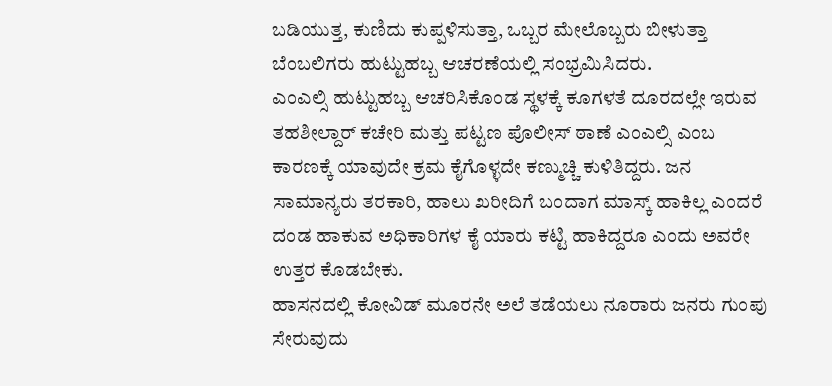ಬಡಿಯುತ್ತ, ಕುಣಿದು ಕುಪ್ಪಳಿಸುತ್ತಾ, ಒಬ್ಬರ ಮೇಲೊಬ್ಬರು ಬೀಳುತ್ತಾ ಬೆಂಬಲಿಗರು ಹುಟ್ಟುಹಬ್ಬ ಆಚರಣೆಯಲ್ಲಿ ಸಂಭ್ರಮಿಸಿದರು.
ಎಂಎಲ್ಸಿ ಹುಟ್ಟುಹಬ್ಬ ಆಚರಿಸಿಕೊಂಡ ಸ್ಥಳಕ್ಕೆ ಕೂಗಳತೆ ದೂರದಲ್ಲೇ ಇರುವ ತಹಶೀಲ್ದಾರ್ ಕಚೇರಿ ಮತ್ತು ಪಟ್ಟಣ ಪೊಲೀಸ್ ಠಾಣೆ ಎಂಎಲ್ಸಿ ಎಂಬ ಕಾರಣಕ್ಕೆ ಯಾವುದೇ ಕ್ರಮ ಕೈಗೊಳ್ಳದೇ ಕಣ್ಮುಚ್ಚಿ ಕುಳಿತಿದ್ದರು. ಜನ ಸಾಮಾನ್ಯರು ತರಕಾರಿ, ಹಾಲು ಖರೀದಿಗೆ ಬಂದಾಗ ಮಾಸ್ಕ್ ಹಾಕಿಲ್ಲ ಎಂದರೆ ದಂಡ ಹಾಕುವ ಅಧಿಕಾರಿಗಳ ಕೈ ಯಾರು ಕಟ್ಟಿ ಹಾಕಿದ್ದರೂ ಎಂದು ಅವರೇ ಉತ್ತರ ಕೊಡಬೇಕು.
ಹಾಸನದಲ್ಲಿ ಕೋವಿಡ್ ಮೂರನೇ ಅಲೆ ತಡೆಯಲು ನೂರಾರು ಜನರು ಗುಂಪು ಸೇರುವುದು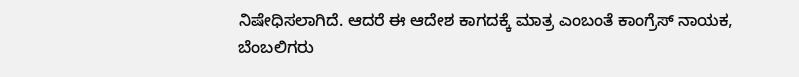ನಿಷೇಧಿಸಲಾಗಿದೆ. ಆದರೆ ಈ ಆದೇಶ ಕಾಗದಕ್ಕೆ ಮಾತ್ರ ಎಂಬಂತೆ ಕಾಂಗ್ರೆಸ್ ನಾಯಕ, ಬೆಂಬಲಿಗರು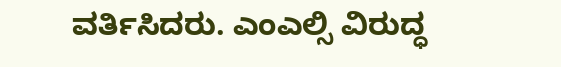ವರ್ತಿಸಿದರು. ಎಂಎಲ್ಸಿ ವಿರುದ್ಧ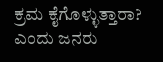ಕ್ರಮ ಕೈಗೊಳ್ಳುತ್ತಾರಾ? ಎಂದು ಜನರು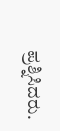ಪ್ರಶ್ನಿಸಿದರು.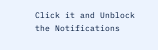Click it and Unblock the Notifications